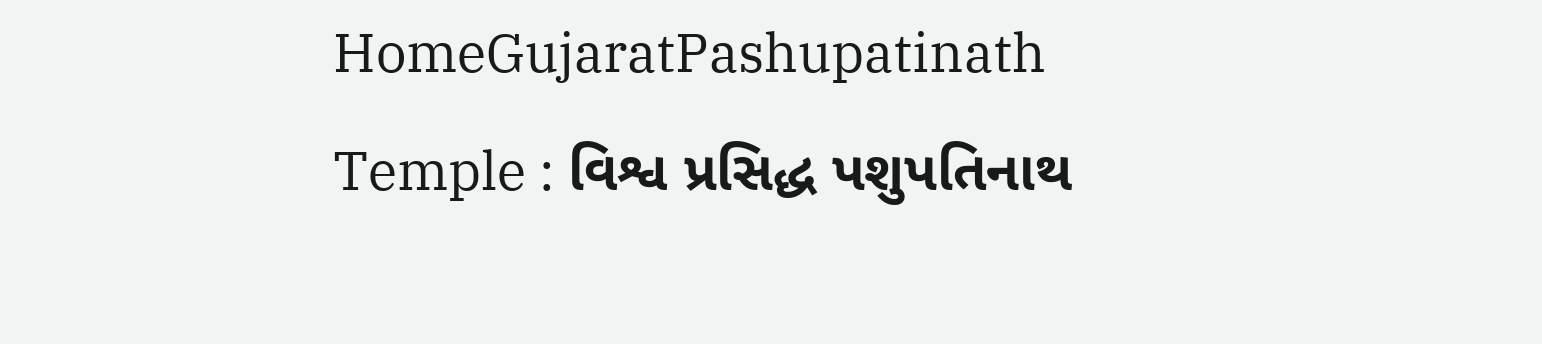HomeGujaratPashupatinath Temple : વિશ્વ પ્રસિદ્ધ પશુપતિનાથ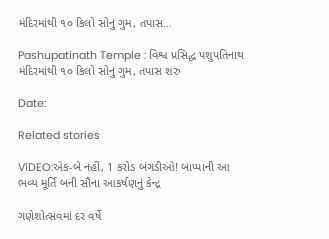મંદિરમાંથી ૧૦ કિલો સોનુ ગુમ, તપાસ...

Pashupatinath Temple : વિશ્વ પ્રસિદ્ધ પશુપતિનાથ મંદિરમાંથી ૧૦ કિલો સોનુ ગુમ, તપાસ શરુ

Date:

Related stories

VIDEO:એક-બે નહીં, 1 કરોડ બંગડીઓ! બાપ્પાની આ ભવ્ય મૂર્તિ બની સૌના આકર્ષણનું કેન્દ્ર

ગણેશોત્સવમાં દર વર્ષે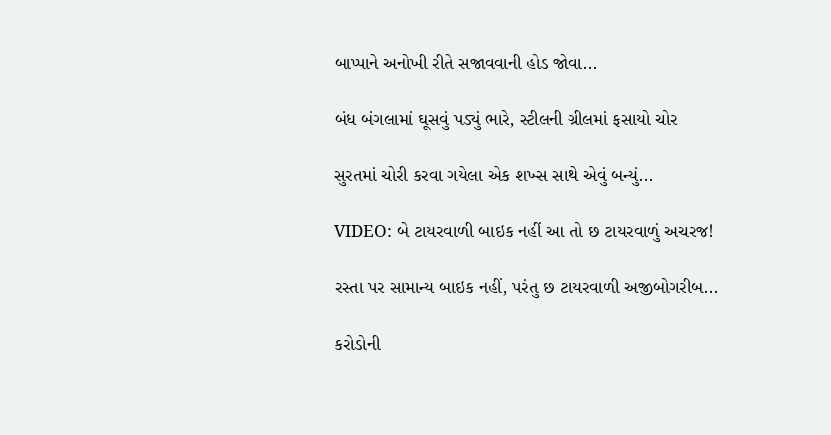બાપ્પાને અનોખી રીતે સજાવવાની હોડ જોવા...

બંધ બંગલામાં ઘૂસવું પડ્યું ભારે, સ્ટીલની ગ્રીલમાં ફસાયો ચોર

સુરતમાં ચોરી કરવા ગયેલા એક શખ્સ સાથે એવું બન્યું...

VIDEO: બે ટાયરવાળી બાઇક નહીં આ તો છ ટાયરવાળું અચરજ!

રસ્તા પર સામાન્ય બાઇક નહીં, પરંતુ છ ટાયરવાળી અજીબોગરીબ...

કરોડોની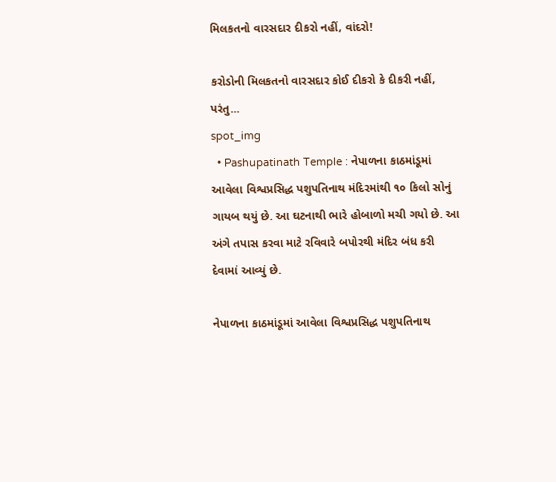મિલકતનો વારસદાર દીકરો નહીં, વાંદરો!

કરોડોની મિલકતનો વારસદાર કોઈ દીકરો કે દીકરી નહીં, પરંતુ...
spot_img
  • Pashupatinath Temple : નેપાળના કાઠમાંડૂમાં આવેલા વિશ્વપ્રસિદ્ધ પશુપતિનાથ મંદિરમાંથી ૧૦ કિલો સોનું ગાયબ થયું છે. આ ઘટનાથી ભારે હોબાળો મચી ગયો છે. આ અંગે તપાસ કરવા માટે રવિવારે બપોરથી મંદિર બંધ કરી દેવામાં આવ્યું છે.

નેપાળના કાઠમાંડૂમાં આવેલા વિશ્વપ્રસિદ્ધ પશુપતિનાથ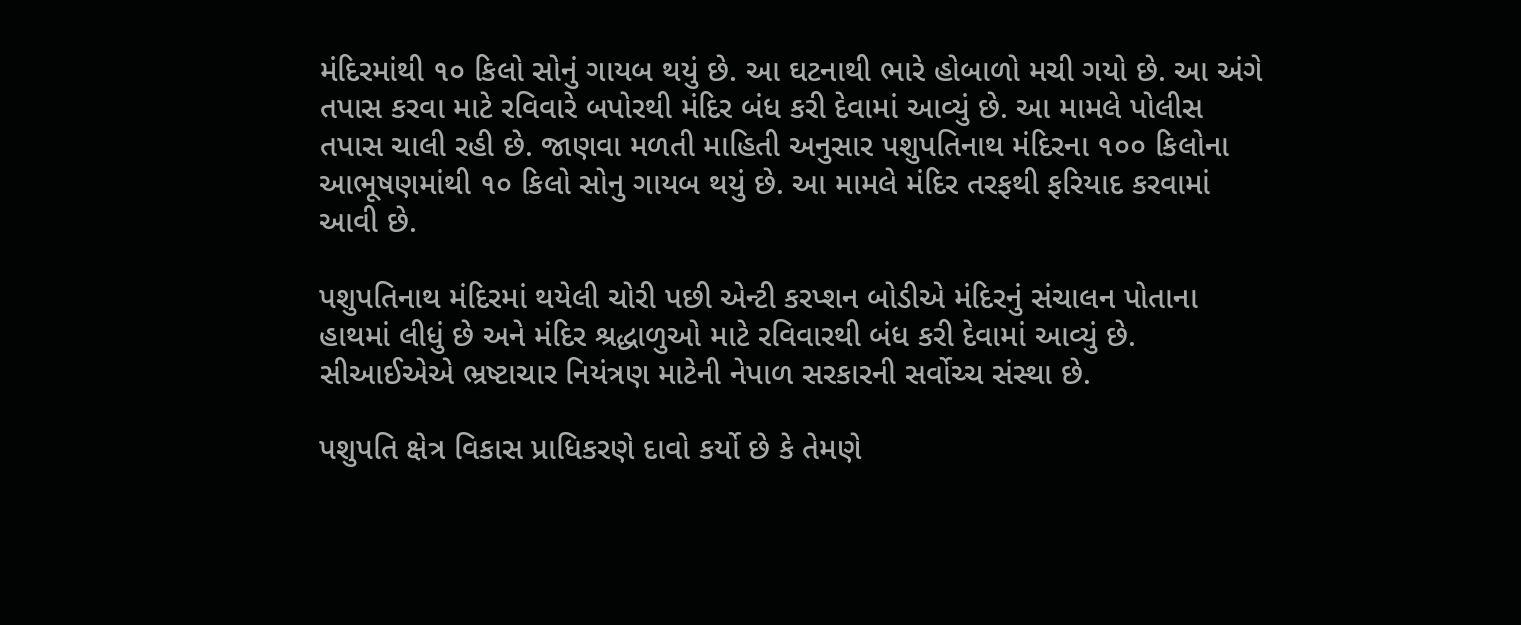મંદિરમાંથી ૧૦ કિલો સોનું ગાયબ થયું છે. આ ઘટનાથી ભારે હોબાળો મચી ગયો છે. આ અંગે તપાસ કરવા માટે રવિવારે બપોરથી મંદિર બંધ કરી દેવામાં આવ્યું છે. આ મામલે પોલીસ તપાસ ચાલી રહી છે. જાણવા મળતી માહિતી અનુસાર પશુપતિનાથ મંદિરના ૧૦૦ કિલોના આભૂષણમાંથી ૧૦ કિલો સોનુ ગાયબ થયું છે. આ મામલે મંદિર તરફથી ફરિયાદ કરવામાં આવી છે.

પશુપતિનાથ મંદિરમાં થયેલી ચોરી પછી એન્ટી કરપ્શન બોડીએ મંદિરનું સંચાલન પોતાના હાથમાં લીધું છે અને મંદિર શ્રદ્ધાળુઓ માટે રવિવારથી બંધ કરી દેવામાં આવ્યું છે. સીઆઈએએ ભ્રષ્ટાચાર નિયંત્રણ માટેની નેપાળ સરકારની સર્વોચ્ચ સંસ્થા છે.

પશુપતિ ક્ષેત્ર વિકાસ પ્રાધિકરણે દાવો કર્યો છે કે તેમણે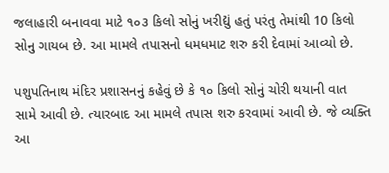જલાહારી બનાવવા માટે ૧૦૩ કિલો સોનું ખરીદ્યું હતું પરંતુ તેમાંથી 10 કિલો સોનુ ગાયબ છે. આ મામલે તપાસનો ધમધમાટ શરુ કરી દેવામાં આવ્યો છે.

પશુપતિનાથ મંદિર પ્રશાસનનું કહેવું છે કે ૧૦ કિલો સોનું ચોરી થયાની વાત સામે આવી છે. ત્યારબાદ આ મામલે તપાસ શરુ કરવામાં આવી છે. જે વ્યક્તિ આ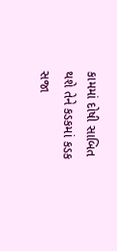કામમાં દોષી સાબિત થશે તેને કડકમાં કડક સજા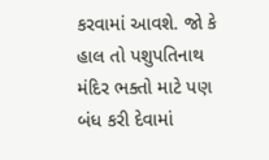કરવામાં આવશે. જો કે હાલ તો પશુપતિનાથ મંદિર ભક્તો માટે પણ બંધ કરી દેવામાં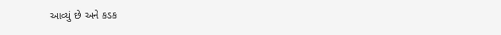આવ્યું છે અને કડક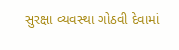સુરક્ષા વ્યવસ્થા ગોઠવી દેવામાં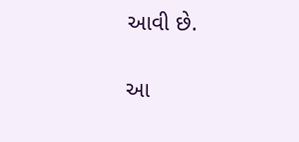આવી છે.

આ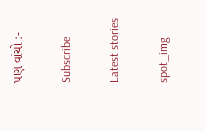પણ વાંચો :-

Subscribe

Latest stories

spot_img